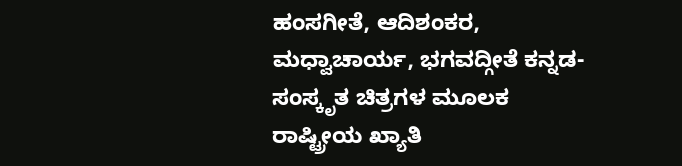ಹಂಸಗೀತೆ, ಆದಿಶಂಕರ, ಮಧ್ವಾಚಾರ್ಯ, ಭಗವದ್ಗೀತೆ ಕನ್ನಡ-ಸಂಸ್ಕೃತ ಚಿತ್ರಗಳ ಮೂಲಕ ರಾಷ್ಟ್ರೀಯ ಖ್ಯಾತಿ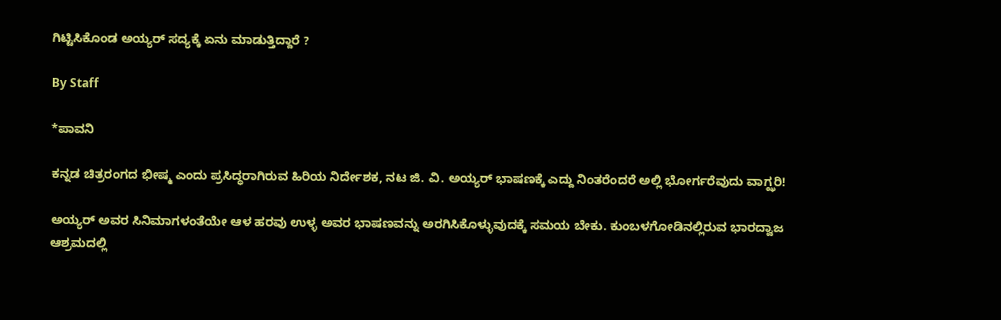ಗಿಟ್ಟಿಸಿಕೊಂಡ ಅಯ್ಯರ್‌ ಸದ್ಯಕ್ಕೆ ಏನು ಮಾಡುತ್ತಿದ್ದಾರೆ ?

By Staff

*ಪಾವನಿ

ಕನ್ನಡ ಚಿತ್ರರಂಗದ ಭೀಷ್ಮ ಎಂದು ಪ್ರಸಿದ್ಧರಾಗಿರುವ ಹಿರಿಯ ನಿರ್ದೇಶಕ, ನಟ ಜಿ. ವಿ. ಅಯ್ಯರ್‌ ಭಾಷಣಕ್ಕೆ ಎದ್ದು ನಿಂತರೆಂದರೆ ಅಲ್ಲಿ ಭೋರ್ಗರೆವುದು ವಾಗ್ಝರಿ!

ಅಯ್ಯರ್‌ ಅವರ ಸಿನಿಮಾಗಳಂತೆಯೇ ಆಳ ಹರವು ಉಳ್ಳ ಅವರ ಭಾಷಣವನ್ನು ಅರಗಿಸಿಕೊಳ್ಳುವುದಕ್ಕೆ ಸಮಯ ಬೇಕು. ಕುಂಬಳಗೋಡಿನಲ್ಲಿರುವ ಭಾರದ್ವಾಜ ಆಶ್ರಮದಲ್ಲಿ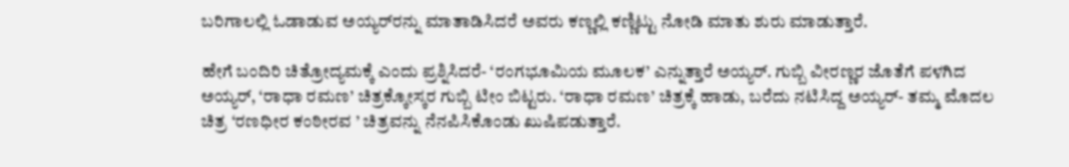ಬರಿಗಾಲಲ್ಲಿ ಓಡಾಡುವ ಅಯ್ಯರ್‌ರನ್ನು ಮಾತಾಡಿಸಿದರೆ ಅವರು ಕಣ್ಣಲ್ಲಿ ಕಣ್ಣಿಟ್ಟು ನೋಡಿ ಮಾತು ಶುರು ಮಾಡುತ್ತಾರೆ.

ಹೇಗೆ ಬಂದಿರಿ ಚಿತ್ರೋದ್ಯಮಕ್ಕೆ ಎಂದು ಪ್ರಶ್ನಿಸಿದರೆ- ‘ರಂಗಭೂಮಿಯ ಮೂಲಕ’ ಎನ್ನುತ್ತಾರೆ ಅಯ್ಯರ್‌. ಗುಬ್ಬಿ ವೀರಣ್ಣರ ಜೊತೆಗೆ ಪಳಗಿದ ಅಯ್ಯರ್‌, ‘ರಾಧಾ ರಮಣ’ ಚಿತ್ರಕ್ಕೋಸ್ಕರ ಗುಬ್ಬಿ ಟೀಂ ಬಿಟ್ಟರು. ‘ರಾಧಾ ರಮಣ’ ಚಿತ್ರಕ್ಕೆ ಹಾಡು, ಬರೆದು ನಟಿಸಿದ್ದ ಅಯ್ಯರ್‌- ತಮ್ಮ ಮೊದಲ ಚಿತ್ರ ‘ರಣಧೀರ ಕಂಠೀರವ ’ ಚಿತ್ರವನ್ನು ನೆನಪಿಸಿಕೊಂಡು ಖುಷಿಪಡುತ್ತಾರೆ.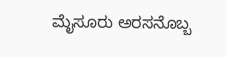ಮೈಸೂರು ಅರಸನೊಬ್ಬ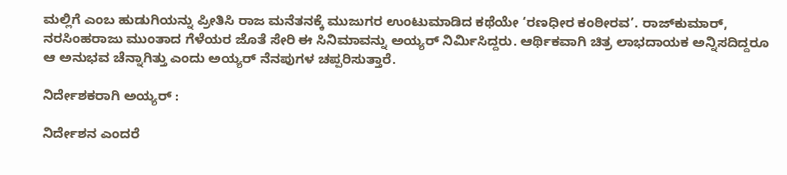ಮಲ್ಲಿಗೆ ಎಂಬ ಹುಡುಗಿಯನ್ನು ಪ್ರೀತಿಸಿ ರಾಜ ಮನೆತನಕ್ಕೆ ಮುಜುಗರ ಉಂಟುಮಾಡಿದ ಕಥೆಯೇ ‘ರಣಧೀರ ಕಂಠೀರವ’. ರಾಜ್‌ಕುಮಾರ್‌, ನರಸಿಂಹರಾಜು ಮುಂತಾದ ಗೆಳೆಯರ ಜೊತೆ ಸೇರಿ ಈ ಸಿನಿಮಾವನ್ನು ಅಯ್ಯರ್‌ ನಿರ್ಮಿಸಿದ್ದರು. ಆರ್ಥಿಕವಾಗಿ ಚಿತ್ರ ಲಾಭದಾಯಕ ಅನ್ನಿಸದಿದ್ದರೂ ಆ ಅನುಭವ ಚೆನ್ನಾಗಿತ್ತು ಎಂದು ಅಯ್ಯರ್‌ ನೆನಪುಗಳ ಚಪ್ಪರಿಸುತ್ತಾರೆ.

ನಿರ್ದೇಶಕರಾಗಿ ಅಯ್ಯರ್‌ :

ನಿರ್ದೇಶನ ಎಂದರೆ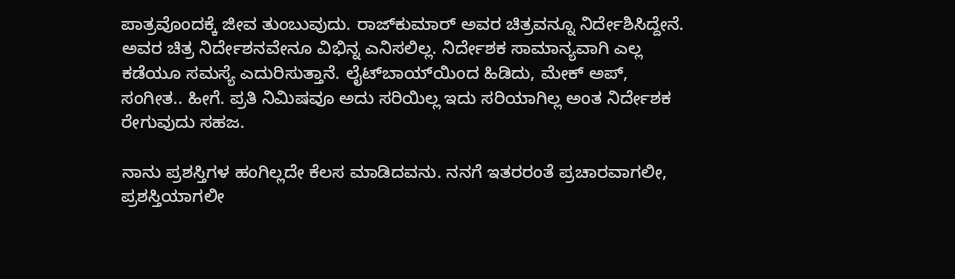ಪಾತ್ರವೊಂದಕ್ಕೆ ಜೀವ ತುಂಬುವುದು. ರಾಜ್‌ಕುಮಾರ್‌ ಅವರ ಚಿತ್ರವನ್ನೂ ನಿರ್ದೇಶಿಸಿದ್ದೇನೆ. ಅವರ ಚಿತ್ರ ನಿರ್ದೇಶನವೇನೂ ವಿಭಿನ್ನ ಎನಿಸಲಿಲ್ಲ. ನಿರ್ದೇಶಕ ಸಾಮಾನ್ಯವಾಗಿ ಎಲ್ಲ ಕಡೆಯೂ ಸಮಸ್ಯೆ ಎದುರಿಸುತ್ತಾನೆ. ಲೈಟ್‌ಬಾಯ್‌ಯಿಂದ ಹಿಡಿದು, ಮೇಕ್‌ ಅಪ್‌, ಸಂಗೀತ.. ಹೀಗೆ. ಪ್ರತಿ ನಿಮಿಷವೂ ಅದು ಸರಿಯಿಲ್ಲ ಇದು ಸರಿಯಾಗಿಲ್ಲ ಅಂತ ನಿರ್ದೇಶಕ ರೇಗುವುದು ಸಹಜ.

ನಾನು ಪ್ರಶಸ್ತಿಗಳ ಹಂಗಿಲ್ಲದೇ ಕೆಲಸ ಮಾಡಿದವನು. ನನಗೆ ಇತರರಂತೆ ಪ್ರಚಾರವಾಗಲೀ, ಪ್ರಶಸ್ತಿಯಾಗಲೀ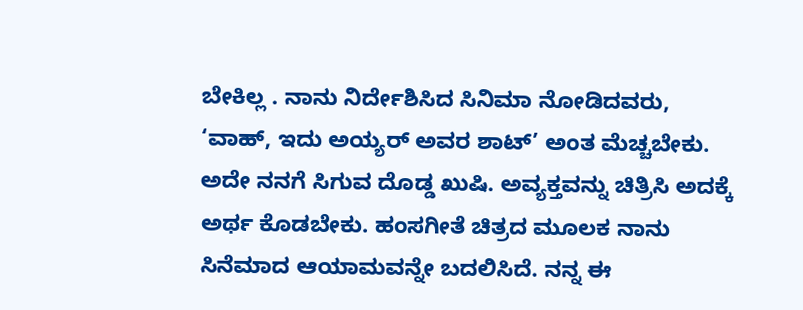ಬೇಕಿಲ್ಲ . ನಾನು ನಿರ್ದೇಶಿಸಿದ ಸಿನಿಮಾ ನೋಡಿದವರು, ‘ವಾಹ್‌, ಇದು ಅಯ್ಯರ್‌ ಅವರ ಶಾಟ್‌’ ಅಂತ ಮೆಚ್ಚಬೇಕು. ಅದೇ ನನಗೆ ಸಿಗುವ ದೊಡ್ಡ ಖುಷಿ. ಅವ್ಯಕ್ತವನ್ನು ಚಿತ್ರಿಸಿ ಅದಕ್ಕೆ ಅರ್ಥ ಕೊಡಬೇಕು. ಹಂಸಗೀತೆ ಚಿತ್ರದ ಮೂಲಕ ನಾನು ಸಿನೆಮಾದ ಆಯಾಮವನ್ನೇ ಬದಲಿಸಿದೆ. ನನ್ನ ಈ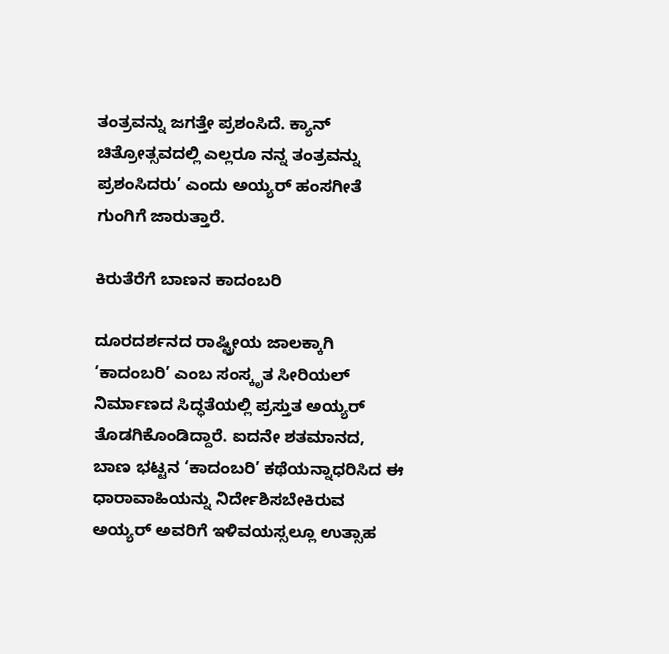ತಂತ್ರವನ್ನು ಜಗತ್ತೇ ಪ್ರಶಂಸಿದೆ. ಕ್ಯಾನ್‌ ಚಿತ್ರೋತ್ಸವದಲ್ಲಿ ಎಲ್ಲರೂ ನನ್ನ ತಂತ್ರವನ್ನು ಪ್ರಶಂಸಿದರು’ ಎಂದು ಅಯ್ಯರ್‌ ಹಂಸಗೀತೆ ಗುಂಗಿಗೆ ಜಾರುತ್ತಾರೆ.

ಕಿರುತೆರೆಗೆ ಬಾಣನ ಕಾದಂಬರಿ

ದೂರದರ್ಶನದ ರಾಷ್ಟ್ರೀಯ ಜಾಲಕ್ಕಾಗಿ ‘ಕಾದಂಬರಿ’ ಎಂಬ ಸಂಸ್ಕೃತ ಸೀರಿಯಲ್‌ ನಿರ್ಮಾಣದ ಸಿದ್ಧತೆಯಲ್ಲಿ ಪ್ರಸ್ತುತ ಅಯ್ಯರ್‌ ತೊಡಗಿಕೊಂಡಿದ್ದಾರೆ. ಐದನೇ ಶತಮಾನದ, ಬಾಣ ಭಟ್ಟನ ‘ಕಾದಂಬರಿ’ ಕಥೆಯನ್ನಾಧರಿಸಿದ ಈ ಧಾರಾವಾಹಿಯನ್ನು ನಿರ್ದೇಶಿಸಬೇಕಿರುವ ಅಯ್ಯರ್‌ ಅವರಿಗೆ ಇಳಿವಯಸ್ಸಲ್ಲೂ ಉತ್ಸಾಹ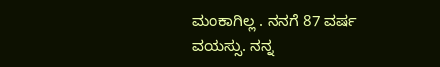ಮಂಕಾಗಿಲ್ಲ . ನನಗೆ 87 ವರ್ಷ ವಯಸ್ಸು. ನನ್ನ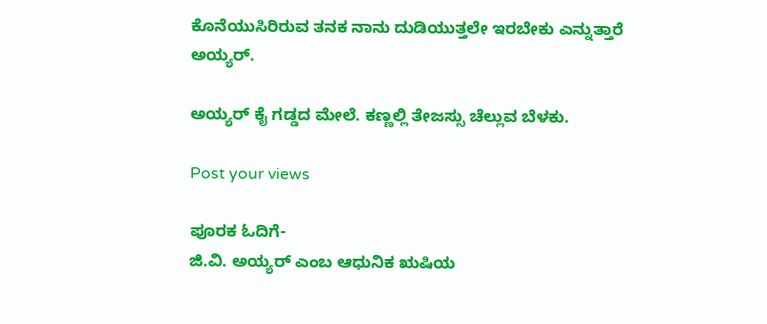ಕೊನೆಯುಸಿರಿರುವ ತನಕ ನಾನು ದುಡಿಯುತ್ತಲೇ ಇರಬೇಕು ಎನ್ನುತ್ತಾರೆ ಅಯ್ಯರ್‌.

ಅಯ್ಯರ್‌ ಕೈ ಗಡ್ಡದ ಮೇಲೆ. ಕಣ್ಣಲ್ಲಿ ತೇಜಸ್ಸು ಚೆಲ್ಲುವ ಬೆಳಕು.

Post your views

ಪೂರಕ ಓದಿಗೆ-
ಜಿ.ವಿ. ಅಯ್ಯರ್‌ ಎಂಬ ಆಧುನಿಕ ಋಷಿಯ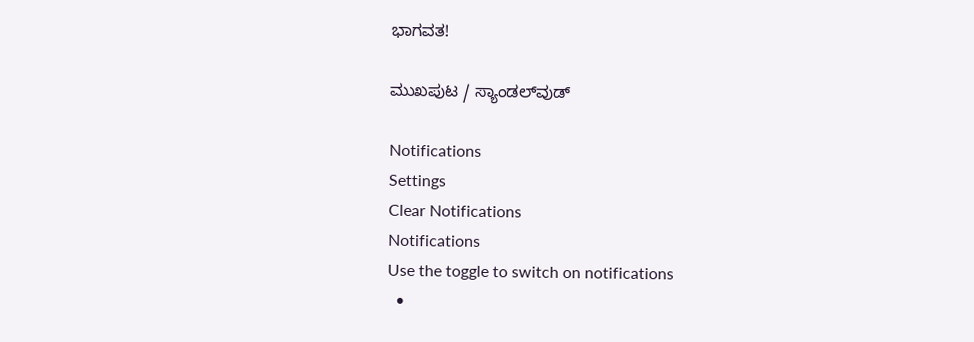ಭಾಗವತ!

ಮುಖಪುಟ / ಸ್ಯಾಂಡಲ್‌ವುಡ್‌

Notifications
Settings
Clear Notifications
Notifications
Use the toggle to switch on notifications
  •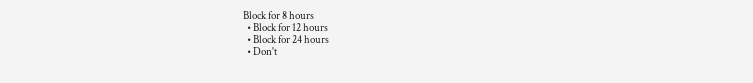Block for 8 hours
  • Block for 12 hours
  • Block for 24 hours
  • Don't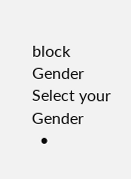block
Gender
Select your Gender
  •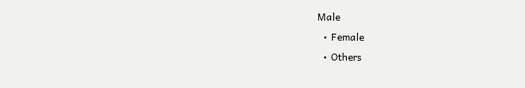Male
  • Female
  • Others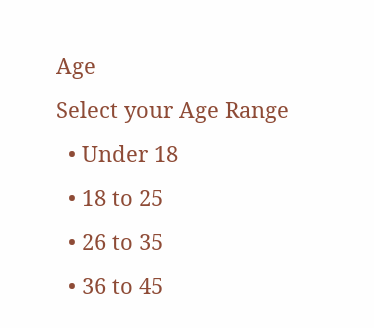Age
Select your Age Range
  • Under 18
  • 18 to 25
  • 26 to 35
  • 36 to 45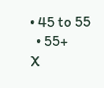• 45 to 55
  • 55+
X